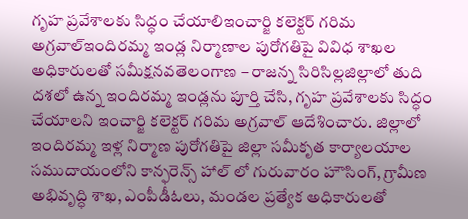గృహ ప్రవేశాలకు సిద్ధం చేయాలిఇంచార్జి కలెక్టర్ గరిమ అగ్రవాల్ఇందిరమ్మ ఇండ్ల నిర్మాణాల పురోగతిపై వివిధ శాఖల అధికారులతో సమీక్షనవతెలంగాణ – రాజన్న సిరిసిల్లజిల్లాలో తుది దశలో ఉన్న ఇందిరమ్మ ఇండ్లను పూర్తి చేసి, గృహ ప్రవేశాలకు సిద్ధం చేయాలని ఇంచార్జి కలెక్టర్ గరిమ అగ్రవాల్ ఆదేశించారు. జిల్లాలో ఇందిరమ్మ ఇళ్ల నిర్మాణ పురోగతిపై జిల్లా సమీకృత కార్యాలయాల సముదాయంలోని కాన్ఫరెన్స్ హాల్ లో గురువారం హౌసింగ్, గ్రామీణ అభివృద్ధి శాఖ, ఎంపీడీఓలు, మండల ప్రత్యేక అధికారులతో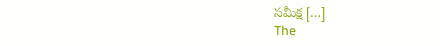సమీక్ష […]
The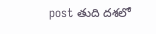post తుది దశలో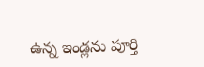ఉన్న ఇండ్లను పూర్తి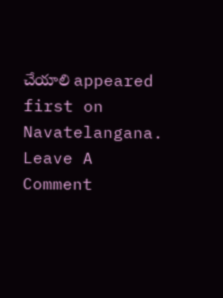చేయాలి appeared first on Navatelangana.
Leave A Comment